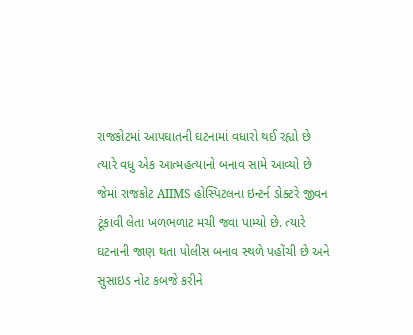રાજકોટમાં આપઘાતની ઘટનામાં વધારો થઈ રહ્યો છે ત્યારે વધુ એક આત્મહત્યાનો બનાવ સામે આવ્યો છે જેમાં રાજકોટ AIIMS હોસ્પિટલના ઇન્ટર્ન ડોક્ટરે જીવન ટૂંકાવી લેતા ખળભળાટ મચી જવા પામ્યો છે. ત્યારે ઘટનાની જાણ થતા પોલીસ બનાવ સ્થળે પહોંચી છે અને સુસાઇડ નોટ કબજે કરીને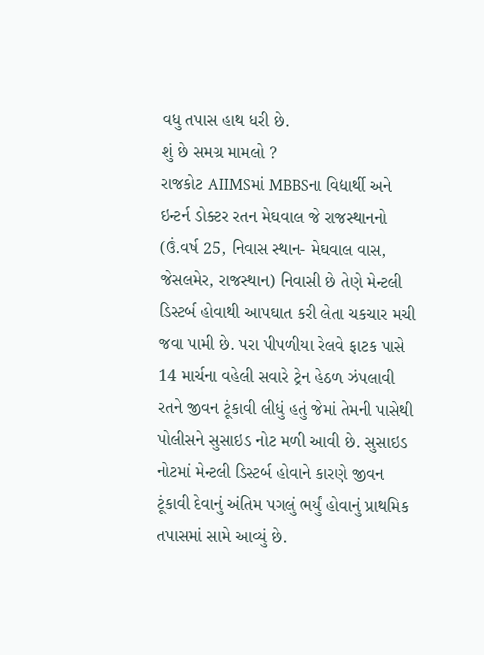વધુ તપાસ હાથ ધરી છે.
શું છે સમગ્ર મામલો ?
રાજકોટ AIIMSમાં MBBSના વિદ્યાર્થી અને ઇન્ટર્ન ડોક્ટર રતન મેઘવાલ જે રાજસ્થાનનો (ઉં.વર્ષ 25, નિવાસ સ્થાન- મેઘવાલ વાસ, જેસલમેર, રાજસ્થાન) નિવાસી છે તેણે મેન્ટલી ડિસ્ટર્બ હોવાથી આપઘાત કરી લેતા ચકચાર મચી જવા પામી છે. પરા પીપળીયા રેલવે ફાટક પાસે 14 માર્ચના વહેલી સવારે ટ્રેન હેઠળ ઝંપલાવી રતને જીવન ટૂંકાવી લીધું હતું જેમાં તેમની પાસેથી પોલીસને સુસાઇડ નોટ મળી આવી છે. સુસાઇડ નોટમાં મેન્ટલી ડિસ્ટર્બ હોવાને કારણે જીવન ટૂંકાવી દેવાનું અંતિમ પગલું ભર્યું હોવાનું પ્રાથમિક તપાસમાં સામે આવ્યું છે.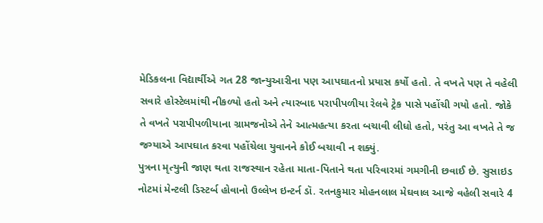મેડિકલના વિદ્યાર્થીએ ગત 28 જાન્યુઆરીના પણ આપઘાતનો પ્રયાસ કર્યો હતો. તે વખતે પણ તે વહેલી સવારે હોસ્ટેલમાંથી નીકળ્યો હતો અને ત્યારબાદ પરાપીપળીયા રેલવે ટ્રેક પાસે પહોંચી ગયો હતો. જોકે તે વખતે પરાપીપળીયાના ગ્રામજનોએ તેને આત્મહત્યા કરતા બચાવી લીધો હતો, પરંતુ આ વખતે તે જ જગ્યાએ આપઘાત કરવા પહોંચેલા યુવાનને કોઈ બચાવી ન શક્યું.
પુત્રના મૃત્યુની જાણ થતા રાજસ્થાન રહેતા માતા-પિતાને થતા પરિવારમાં ગમગીની છવાઈ છે. સુસાઇડ નોટમાં મેન્ટલી ડિસ્ટર્બ હોવાનો ઉલ્લેખ ઇન્ટર્ન ડૉ. રતનકુમાર મોહનલાલ મેઘવાલ આજે વહેલી સવારે 4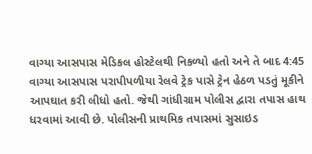વાગ્યા આસપાસ મેડિકલ હોસ્ટેલથી નિકળ્યો હતો અને તે બાદ 4:45 વાગ્યા આસપાસ પરાપીપળીયા રેલવે ટ્રેક પાસે ટ્રેન હેઠળ પડતું મૂકીને આપઘાત કરી લીધો હતો. જેથી ગાંધીગ્રામ પોલીસ દ્વારા તપાસ હાથ ધરવામાં આવી છે. પોલીસની પ્રાથમિક તપાસમાં સુસાઇડ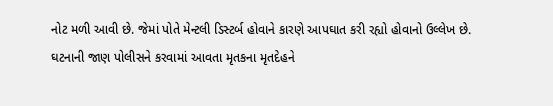નોટ મળી આવી છે. જેમાં પોતે મેન્ટલી ડિસ્ટર્બ હોવાને કારણે આપઘાત કરી રહ્યો હોવાનો ઉલ્લેખ છે.
ઘટનાની જાણ પોલીસને કરવામાં આવતા મૃતકના મૃતદેહને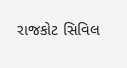રાજકોટ સિવિલ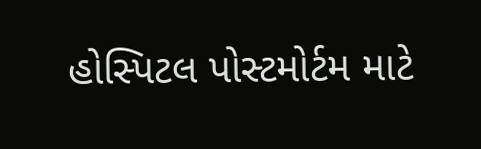હોસ્પિટલ પોસ્ટમોર્ટમ માટે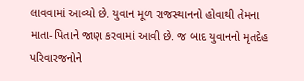લાવવામાં આવ્યો છે. યુવાન મૂળ રાજસ્થાનનો હોવાથી તેમના માતા-પિતાને જાણ કરવામાં આવી છે. જ બાદ યુવાનનો મૃતદેહ પરિવારજનોને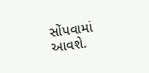સોંપવામાં આવશે.